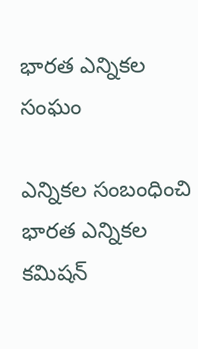భారత ఎన్నికల సంఘం

ఎన్నికల సంబంధించి భారత ఎన్నికల కమిషన్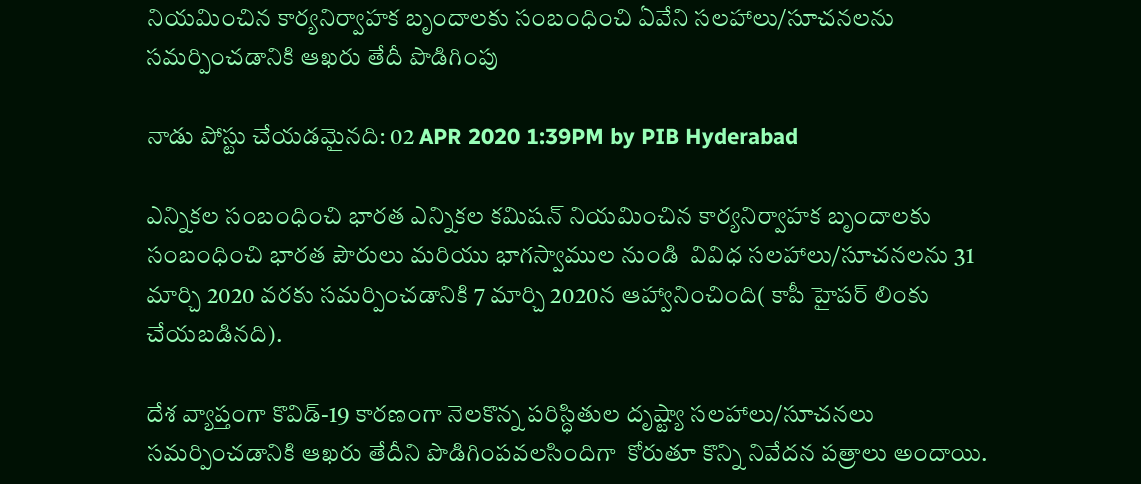నియమించిన కార్యనిర్వాహక బృందాలకు సంబంధించి ఏవేని సలహాలు/సూచనలను సమర్పించడానికి ఆఖరు తేదీ పొడిగింపు

నాడు పోస్టు చేయడమైనది: 02 APR 2020 1:39PM by PIB Hyderabad

ఎన్నికల సంబంధించి భారత ఎన్నికల కమిషన్ నియమించిన కార్యనిర్వాహక బృందాలకు సంబంధించి భారత పౌరులు మరియు భాగస్వాముల నుండి  వివిధ సలహాలు/సూచనలను 31 మార్చి 2020 వరకు సమర్పించడానికి 7 మార్చి 2020న ఆహ్వానించింది( కాపీ హైపర్ లింకు చేయబడినది).

దేశ వ్యాప్తంగా కొవిడ్-19 కారణంగా నెలకొన్న పరిస్ధితుల దృష్ట్యా సలహాలు/సూచనలు సమర్పించడానికి ఆఖరు తేదీని పొడిగింపవలసిందిగా  కోరుతూ కొన్ని నివేదన పత్రాలు అందాయి.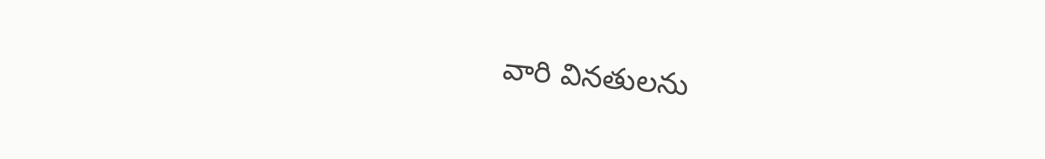వారి వినతులను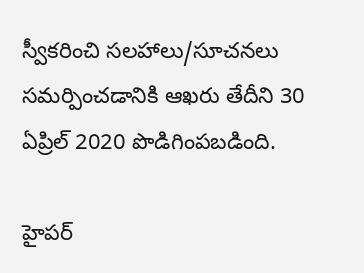స్వీకరించి సలహాలు/సూచనలు సమర్పించడానికి ఆఖరు తేదీని 30 ఏప్రిల్ 2020 పొడిగింపబడింది.

హైపర్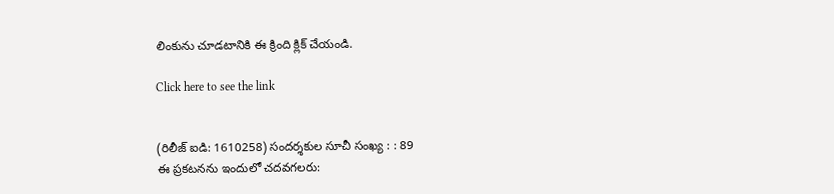లింకును చూడటానికి ఈ క్రింది క్లిక్ చేయండి.

Click here to see the link


(రిలీజ్ ఐడి: 1610258) సందర్శకుల సూచీ సంఖ్య : : 89
ఈ ప్రకటనను ఇందులో చదవగలరు: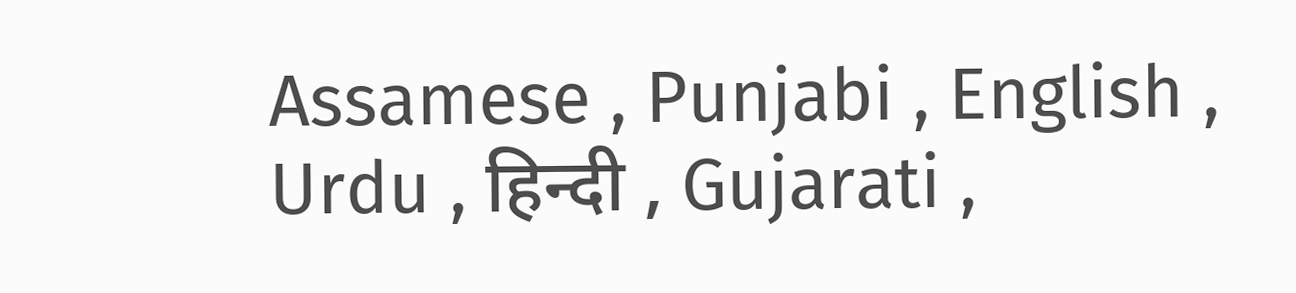Assamese , Punjabi , English , Urdu , हिन्दी , Gujarati ,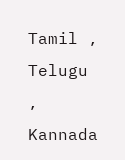Tamil , Telugu , Kannada